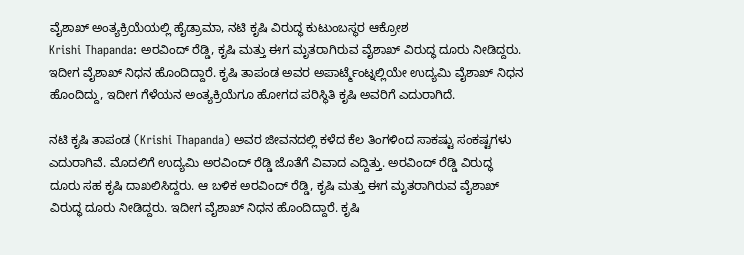ವೈಶಾಖ್ ಅಂತ್ಯಕ್ರಿಯೆಯಲ್ಲಿ ಹೈಡ್ರಾಮಾ, ನಟಿ ಕೃಷಿ ವಿರುದ್ಧ ಕುಟುಂಬಸ್ಥರ ಆಕ್ರೋಶ
Krishi Thapanda: ಅರವಿಂದ್ ರೆಡ್ಡಿ, ಕೃಷಿ ಮತ್ತು ಈಗ ಮೃತರಾಗಿರುವ ವೈಶಾಖ್ ವಿರುದ್ಧ ದೂರು ನೀಡಿದ್ದರು. ಇದೀಗ ವೈಶಾಖ್ ನಿಧನ ಹೊಂದಿದ್ದಾರೆ. ಕೃಷಿ ತಾಪಂಡ ಅವರ ಅಪಾರ್ಟ್ಮೆಂಟ್ನಲ್ಲಿಯೇ ಉದ್ಯಮಿ ವೈಶಾಖ್ ನಿಧನ ಹೊಂದಿದ್ದು, ಇದೀಗ ಗೆಳೆಯನ ಅಂತ್ಯಕ್ರಿಯೆಗೂ ಹೋಗದ ಪರಿಸ್ಥಿತಿ ಕೃಷಿ ಅವರಿಗೆ ಎದುರಾಗಿದೆ.

ನಟಿ ಕೃಷಿ ತಾಪಂಡ (Krishi Thapanda) ಅವರ ಜೀವನದಲ್ಲಿ ಕಳೆದ ಕೆಲ ತಿಂಗಳಿಂದ ಸಾಕಷ್ಟು ಸಂಕಷ್ಟಗಳು ಎದುರಾಗಿವೆ. ಮೊದಲಿಗೆ ಉದ್ಯಮಿ ಅರವಿಂದ್ ರೆಡ್ಡಿ ಜೊತೆಗೆ ವಿವಾದ ಎದ್ದಿತ್ತು. ಅರವಿಂದ್ ರೆಡ್ಡಿ ವಿರುದ್ಧ ದೂರು ಸಹ ಕೃಷಿ ದಾಖಲಿಸಿದ್ದರು. ಆ ಬಳಿಕ ಅರವಿಂದ್ ರೆಡ್ಡಿ, ಕೃಷಿ ಮತ್ತು ಈಗ ಮೃತರಾಗಿರುವ ವೈಶಾಖ್ ವಿರುದ್ಧ ದೂರು ನೀಡಿದ್ದರು. ಇದೀಗ ವೈಶಾಖ್ ನಿಧನ ಹೊಂದಿದ್ದಾರೆ. ಕೃಷಿ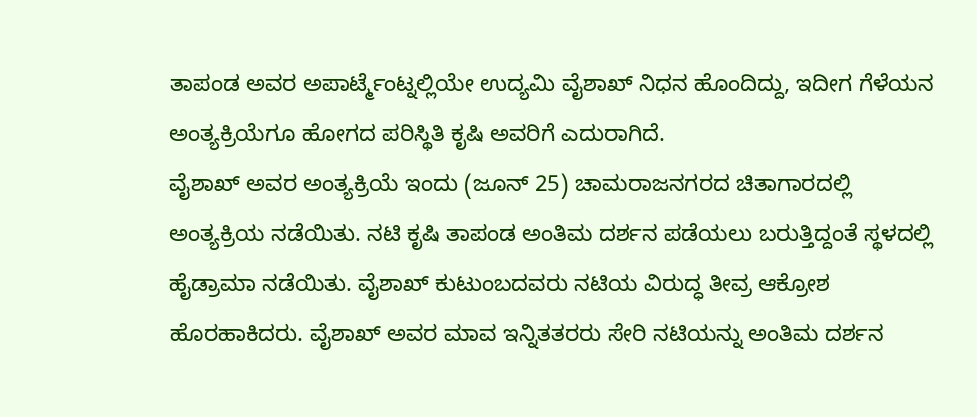ತಾಪಂಡ ಅವರ ಅಪಾರ್ಟ್ಮೆಂಟ್ನಲ್ಲಿಯೇ ಉದ್ಯಮಿ ವೈಶಾಖ್ ನಿಧನ ಹೊಂದಿದ್ದು, ಇದೀಗ ಗೆಳೆಯನ ಅಂತ್ಯಕ್ರಿಯೆಗೂ ಹೋಗದ ಪರಿಸ್ಥಿತಿ ಕೃಷಿ ಅವರಿಗೆ ಎದುರಾಗಿದೆ.
ವೈಶಾಖ್ ಅವರ ಅಂತ್ಯಕ್ರಿಯೆ ಇಂದು (ಜೂನ್ 25) ಚಾಮರಾಜನಗರದ ಚಿತಾಗಾರದಲ್ಲಿ ಅಂತ್ಯಕ್ರಿಯ ನಡೆಯಿತು. ನಟಿ ಕೃಷಿ ತಾಪಂಡ ಅಂತಿಮ ದರ್ಶನ ಪಡೆಯಲು ಬರುತ್ತಿದ್ದಂತೆ ಸ್ಥಳದಲ್ಲಿ ಹೈಡ್ರಾಮಾ ನಡೆಯಿತು. ವೈಶಾಖ್ ಕುಟುಂಬದವರು ನಟಿಯ ವಿರುದ್ಧ ತೀವ್ರ ಆಕ್ರೋಶ ಹೊರಹಾಕಿದರು. ವೈಶಾಖ್ ಅವರ ಮಾವ ಇನ್ನಿತತರರು ಸೇರಿ ನಟಿಯನ್ನು ಅಂತಿಮ ದರ್ಶನ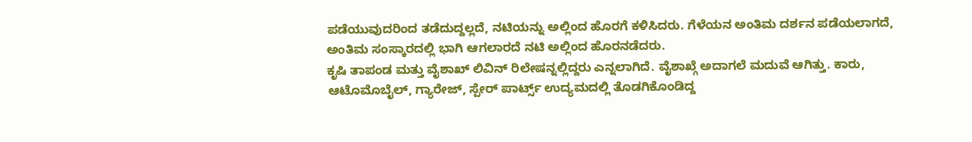ಪಡೆಯುವುದರಿಂದ ತಡೆದುದ್ದಲ್ಲದೆ, ನಟಿಯನ್ನು ಅಲ್ಲಿಂದ ಹೊರಗೆ ಕಳಿಸಿದರು. ಗೆಳೆಯನ ಅಂತಿಮ ದರ್ಶನ ಪಡೆಯಲಾಗದೆ, ಅಂತಿಮ ಸಂಸ್ಕಾರದಲ್ಲಿ ಭಾಗಿ ಆಗಲಾರದೆ ನಟಿ ಅಲ್ಲಿಂದ ಹೊರನಡೆದರು.
ಕೃಷಿ ತಾಪಂಡ ಮತ್ತು ವೈಶಾಖ್ ಲಿವಿನ್ ರಿಲೇಷನ್ನಲ್ಲಿದ್ದರು ಎನ್ನಲಾಗಿದೆ. ವೈಶಾಖ್ಗೆ ಅದಾಗಲೆ ಮದುವೆ ಆಗಿತ್ತು. ಕಾರು, ಆಟೊಮೊಬೈಲ್, ಗ್ಯಾರೇಜ್, ಸ್ಪೇರ್ ಪಾರ್ಟ್ಸ್ ಉದ್ಯಮದಲ್ಲಿ ತೊಡಗಿಕೊಂಡಿದ್ದ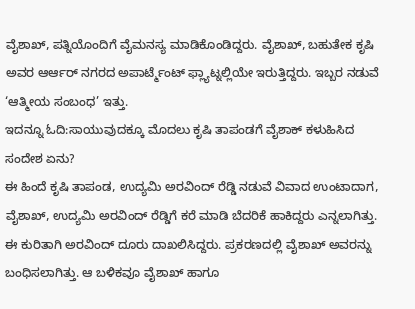ವೈಶಾಖ್, ಪತ್ನಿಯೊಂದಿಗೆ ವೈಮನಸ್ಯ ಮಾಡಿಕೊಂಡಿದ್ದರು. ವೈಶಾಖ್, ಬಹುತೇಕ ಕೃಷಿ ಅವರ ಆರ್ಆರ್ ನಗರದ ಅಪಾರ್ಟ್ಮೆಂಟ್ ಫ್ಲ್ಯಾಟ್ನಲ್ಲಿಯೇ ಇರುತ್ತಿದ್ದರು. ಇಬ್ಬರ ನಡುವೆ ‘ಆತ್ಮೀಯ ಸಂಬಂಧ’ ಇತ್ತು.
ಇದನ್ನೂ ಓದಿ:ಸಾಯುವುದಕ್ಕೂ ಮೊದಲು ಕೃಷಿ ತಾಪಂಡಗೆ ವೈಶಾಕ್ ಕಳುಹಿಸಿದ ಸಂದೇಶ ಏನು?
ಈ ಹಿಂದೆ ಕೃಷಿ ತಾಪಂಡ, ಉದ್ಯಮಿ ಅರವಿಂದ್ ರೆಡ್ಡಿ ನಡುವೆ ವಿವಾದ ಉಂಟಾದಾಗ, ವೈಶಾಖ್, ಉದ್ಯಮಿ ಅರವಿಂದ್ ರೆಡ್ಡಿಗೆ ಕರೆ ಮಾಡಿ ಬೆದರಿಕೆ ಹಾಕಿದ್ದರು ಎನ್ನಲಾಗಿತ್ತು. ಈ ಕುರಿತಾಗಿ ಅರವಿಂದ್ ದೂರು ದಾಖಲಿಸಿದ್ದರು. ಪ್ರಕರಣದಲ್ಲಿ ವೈಶಾಖ್ ಅವರನ್ನು ಬಂಧಿಸಲಾಗಿತ್ತು. ಆ ಬಳಿಕವೂ ವೈಶಾಖ್ ಹಾಗೂ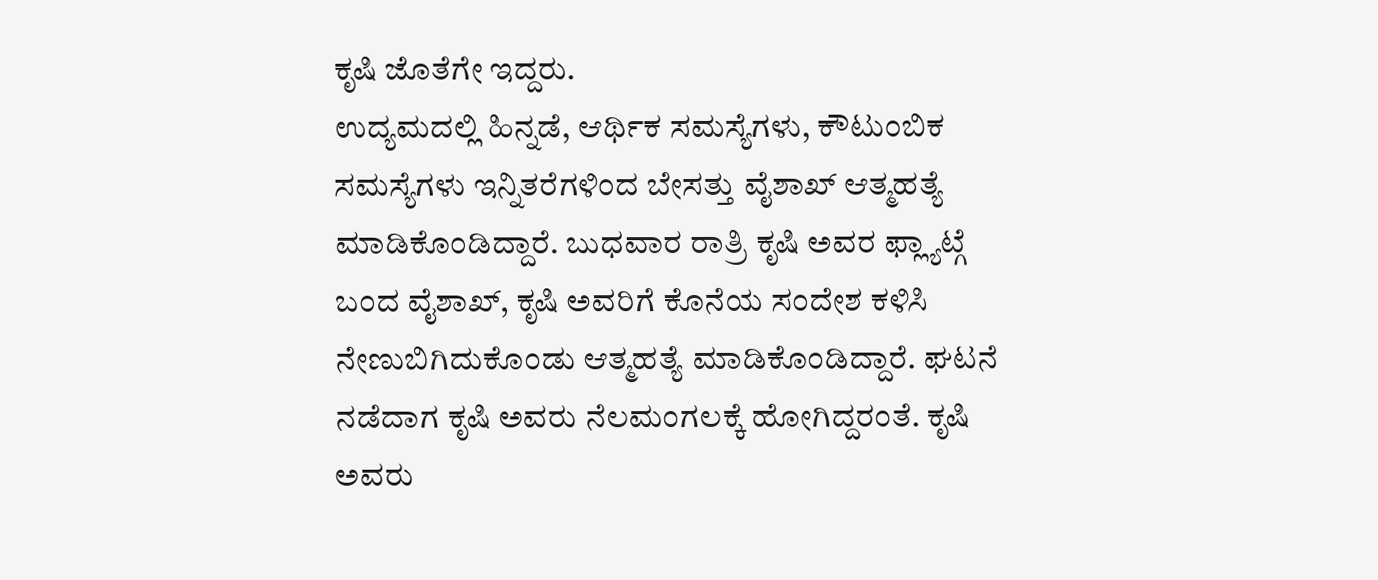ಕೃಷಿ ಜೊತೆಗೇ ಇದ್ದರು.
ಉದ್ಯಮದಲ್ಲಿ ಹಿನ್ನಡೆ, ಆರ್ಥಿಕ ಸಮಸ್ಯೆಗಳು, ಕೌಟುಂಬಿಕ ಸಮಸ್ಯೆಗಳು ಇನ್ನಿತರೆಗಳಿಂದ ಬೇಸತ್ತು ವೈಶಾಖ್ ಆತ್ಮಹತ್ಯೆ ಮಾಡಿಕೊಂಡಿದ್ದಾರೆ. ಬುಧವಾರ ರಾತ್ರಿ ಕೃಷಿ ಅವರ ಫ್ಲ್ಯಾಟ್ಗೆ ಬಂದ ವೈಶಾಖ್, ಕೃಷಿ ಅವರಿಗೆ ಕೊನೆಯ ಸಂದೇಶ ಕಳಿಸಿ ನೇಣುಬಿಗಿದುಕೊಂಡು ಆತ್ಮಹತ್ಯೆ ಮಾಡಿಕೊಂಡಿದ್ದಾರೆ. ಘಟನೆ ನಡೆದಾಗ ಕೃಷಿ ಅವರು ನೆಲಮಂಗಲಕ್ಕೆ ಹೋಗಿದ್ದರಂತೆ. ಕೃಷಿ ಅವರು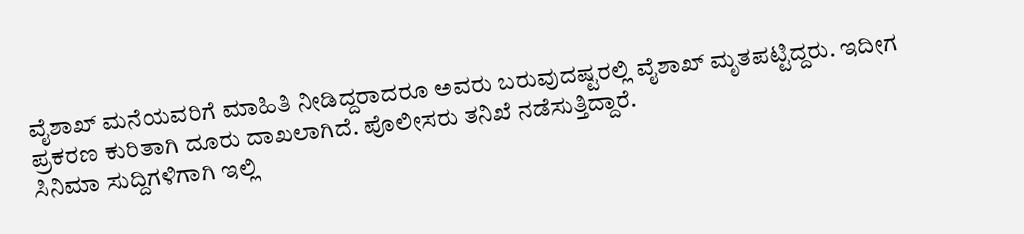ವೈಶಾಖ್ ಮನೆಯವರಿಗೆ ಮಾಹಿತಿ ನೀಡಿದ್ದರಾದರೂ ಅವರು ಬರುವುದಷ್ಟರಲ್ಲಿ ವೈಶಾಖ್ ಮೃತಪಟ್ಟಿದ್ದರು. ಇದೀಗ ಪ್ರಕರಣ ಕುರಿತಾಗಿ ದೂರು ದಾಖಲಾಗಿದೆ. ಪೊಲೀಸರು ತನಿಖೆ ನಡೆಸುತ್ತಿದ್ದಾರೆ.
ಸಿನಿಮಾ ಸುದ್ದಿಗಳಿಗಾಗಿ ಇಲ್ಲಿ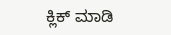ಕ್ಲಿಕ್ ಮಾಡಿ